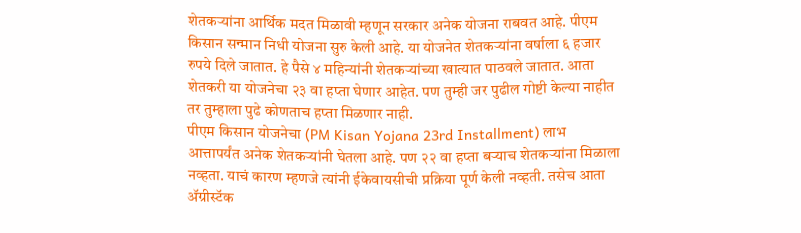शेतकऱ्यांना आर्थिक मदत मिळावी म्हणून सरकार अनेक योजना राबवत आहे. पीएम किसान सन्मान निधी योजना सुरु केली आहे. या योजनेत शेतकऱ्यांना वर्षाला ६ हजार रुपये दिले जातात. हे पैसे ४ महिन्यांनी शेतकऱ्यांच्या खात्यात पाठवले जातात. आता शेतकरी या योजनेचा २३ वा हप्ता घेणार आहेत. पण तुम्ही जर पुढील गोष्टी केल्या नाहीत तर तुम्हाला पुढे कोणताच हप्ता मिळणार नाही.
पीएम किसान योजनेचा (PM Kisan Yojana 23rd Installment) लाभ आत्तापर्यंत अनेक शेतकऱ्यांनी घेतला आहे. पण २२ वा हप्ता बऱ्याच शेतकऱ्यांना मिळाला नव्हता. याचं कारण म्हणजे त्यांनी ईकेवायसीची प्रक्रिया पूर्ण केली नव्हती. तसेच आता ॲग्रीस्टॅक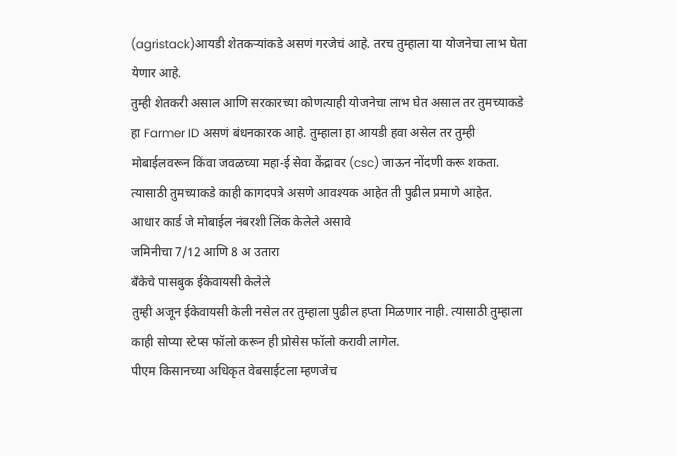(agristack)आयडी शेतकऱ्यांकडे असणं गरजेचं आहे. तरच तुम्हाला या योजनेचा लाभ घेता येणार आहे.
तुम्ही शेतकरी असाल आणि सरकारच्या कोणत्याही योजनेचा लाभ घेत असाल तर तुमच्याकडे हा Farmer ID असणं बंधनकारक आहे. तुम्हाला हा आयडी हवा असेल तर तुम्ही मोबाईलवरून किंवा जवळच्या महा-ई सेवा केंद्रावर (csc) जाऊन नोंदणी करू शकता. त्यासाठी तुमच्याकडे काही कागदपत्रे असणे आवश्यक आहेत ती पुढील प्रमाणे आहेत.
आधार कार्ड जे मोबाईल नंबरशी लिंक केलेले असावे
जमिनीचा 7/12 आणि 8 अ उतारा
बॅंकेचे पासबुक ईकेवायसी केलेले
तुम्ही अजून ईकेवायसी केली नसेल तर तुम्हाला पुढील हप्ता मिळणार नाही. त्यासाठी तुम्हाला काही सोप्या स्टेप्स फॉलो करून ही प्रोसेस फॉलो करावी लागेल.
पीएम किसानच्या अधिकृत वेबसाईटला म्हणजेच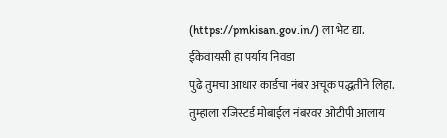(https://pmkisan.gov.in/) ला भेट द्या.
ईकेवायसी हा पर्याय निवडा
पुढे तुमचा आधार कार्डचा नंबर अचूक पद्धतीने लिहा.
तुम्हाला रजिस्टर्ड मोबाईल नंबरवर ओटीपी आलाय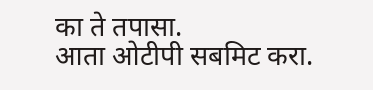का ते तपासा.
आता ओटीपी सबमिट करा.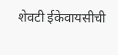शेवटी ईकेवायसीची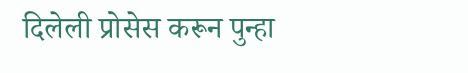दिलेली प्रोसेस करून पुन्हा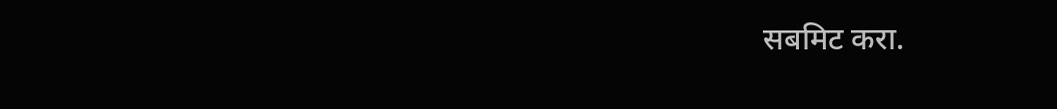सबमिट करा.